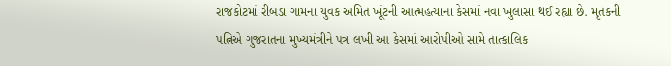રાજકોટમાં રીબડા ગામના યુવક અમિત ખૂંટની આત્મહત્યાના કેસમાં નવા ખુલાસા થઈ રહ્યા છે. મૃતકની પત્નિએ ગુજરાતના મુખ્યમંત્રીને પત્ર લખી આ કેસમાં આરોપીઓ સામે તાત્કાલિક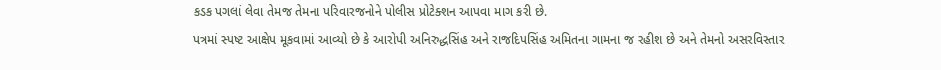કડક પગલાં લેવા તેમજ તેમના પરિવારજનોને પોલીસ પ્રોટેક્શન આપવા માગ કરી છે.
પત્રમાં સ્પષ્ટ આક્ષેપ મૂકવામાં આવ્યો છે કે આરોપી અનિરુદ્ધસિંહ અને રાજદિપસિંહ અમિતના ગામના જ રહીશ છે અને તેમનો અસરવિસ્તાર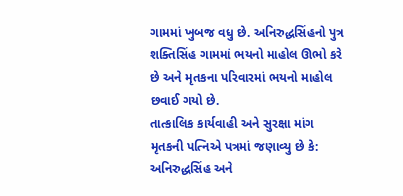ગામમાં ખુબજ વધુ છે. અનિરુદ્ધસિંહનો પુત્ર શક્તિસિંહ ગામમાં ભયનો માહોલ ઊભો કરે છે અને મૃતકના પરિવારમાં ભયનો માહોલ છવાઈ ગયો છે.
તાત્કાલિક કાર્યવાહી અને સુરક્ષા માંગ
મૃતકની પત્નિએ પત્રમાં જણાવ્યુ છે કે:
અનિરુદ્ધસિંહ અને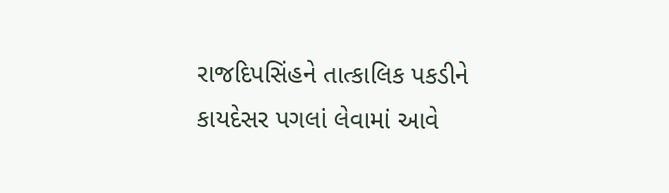રાજદિપસિંહને તાત્કાલિક પકડીને કાયદેસર પગલાં લેવામાં આવે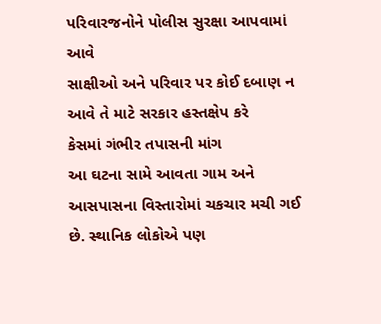પરિવારજનોને પોલીસ સુરક્ષા આપવામાં આવે
સાક્ષીઓ અને પરિવાર પર કોઈ દબાણ ન આવે તે માટે સરકાર હસ્તક્ષેપ કરે
કેસમાં ગંભીર તપાસની માંગ
આ ઘટના સામે આવતા ગામ અને આસપાસના વિસ્તારોમાં ચકચાર મચી ગઈ છે. સ્થાનિક લોકોએ પણ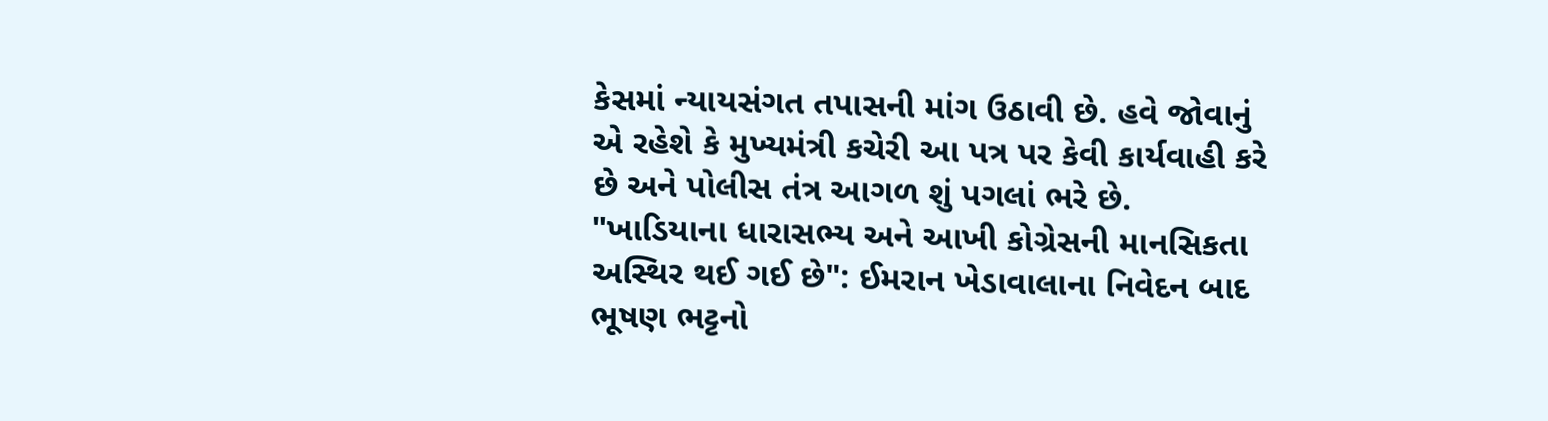કેસમાં ન્યાયસંગત તપાસની માંગ ઉઠાવી છે. હવે જોવાનું એ રહેશે કે મુખ્યમંત્રી કચેરી આ પત્ર પર કેવી કાર્યવાહી કરે છે અને પોલીસ તંત્ર આગળ શું પગલાં ભરે છે.
"ખાડિયાના ધારાસભ્ય અને આખી કોગ્રેસની માનસિકતા અસ્થિર થઈ ગઈ છે": ઈમરાન ખેડાવાલાના નિવેદન બાદ ભૂષણ ભટ્ટનો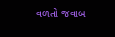વળતો જવાબ